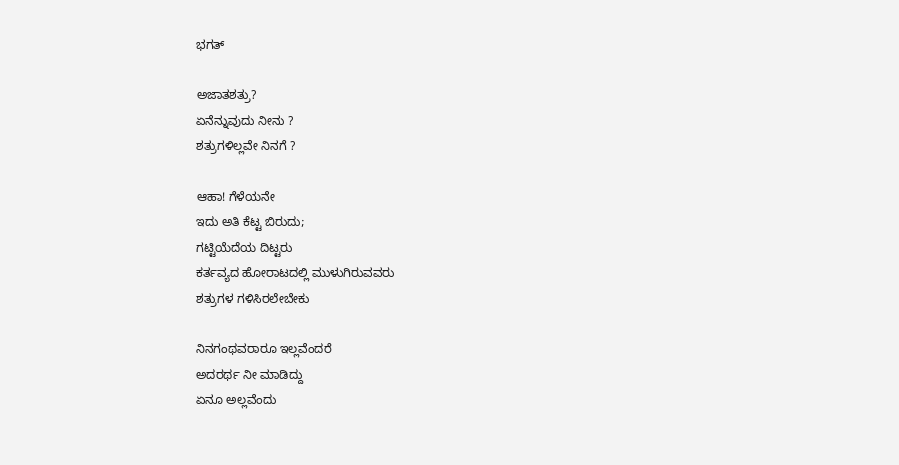ಭಗತ್

ಅಜಾತಶತ್ರು?
ಏನೆನ್ನುವುದು ನೀನು ?
ಶತ್ರುಗಳಿಲ್ಲವೇ ನಿನಗೆ ?

ಆಹಾ! ಗೆಳೆಯನೇ
ಇದು ಅತಿ ಕೆಟ್ಟ ಬಿರುದು;
ಗಟ್ಟಿಯೆದೆಯ ದಿಟ್ಟರು
ಕರ್ತವ್ಯದ ಹೋರಾಟದಲ್ಲಿ ಮುಳುಗಿರುವವರು
ಶತ್ರುಗಳ ಗಳಿಸಿರಲೇಬೇಕು

ನಿನಗಂಥವರಾರೂ ಇಲ್ಲವೆಂದರೆ
ಅದರರ್ಥ ನೀ ಮಾಡಿದ್ದು
ಏನೂ ಅಲ್ಲವೆಂದು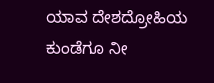ಯಾವ ದೇಶದ್ರೋಹಿಯ ಕುಂಡೆಗೂ ನೀ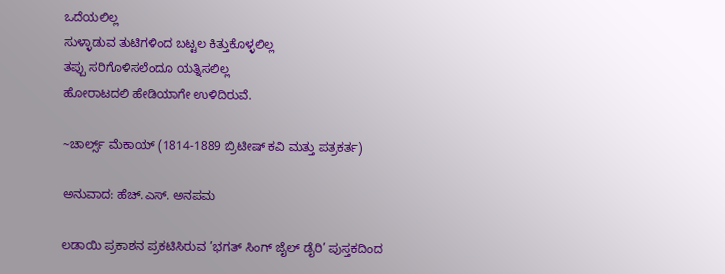ಒದೆಯಲಿಲ್ಲ
ಸುಳ್ಳಾಡುವ ತುಟಿಗಳಿಂದ ಬಟ್ಟಲ ಕಿತ್ತುಕೊಳ್ಳಲಿಲ್ಲ
ತಪ್ಪು ಸರಿಗೊಳಿಸಲೆಂದೂ ಯತ್ನಿಸಲಿಲ್ಲ
ಹೋರಾಟದಲಿ ಹೇಡಿಯಾಗೇ ಉಳಿದಿರುವೆ.

~ಚಾರ್ಲ್ಸ್ ಮೆಕಾಯ್ (1814-1889 ಬ್ರಿಟೀಷ್ ಕವಿ ಮತ್ತು ಪತ್ರಕರ್ತ)

ಅನುವಾದ: ಹೆಚ್.ಎಸ್. ಅನಪಮ

ಲಡಾಯಿ ಪ್ರಕಾಶನ ಪ್ರಕಟಿಸಿರುವ ’ಭಗತ್‌ ಸಿಂಗ್ ಜೈಲ್ ಡೈರಿ’ ಪುಸ್ತಕದಿಂದ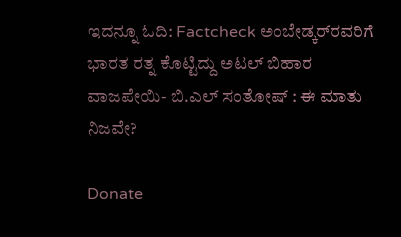ಇದನ್ನೂ ಓದಿ: Factcheck ಅಂಬೇಡ್ಕರ್‌ರವರಿಗೆ ಭಾರತ ರತ್ನ ಕೊಟ್ಟಿದ್ದು ಅಟಲ್ ಬಿಹಾರ ವಾಜಪೇಯಿ- ಬಿ.ಎಲ್ ಸಂತೋಷ್ : ಈ ಮಾತು ನಿಜವೇ?

Donate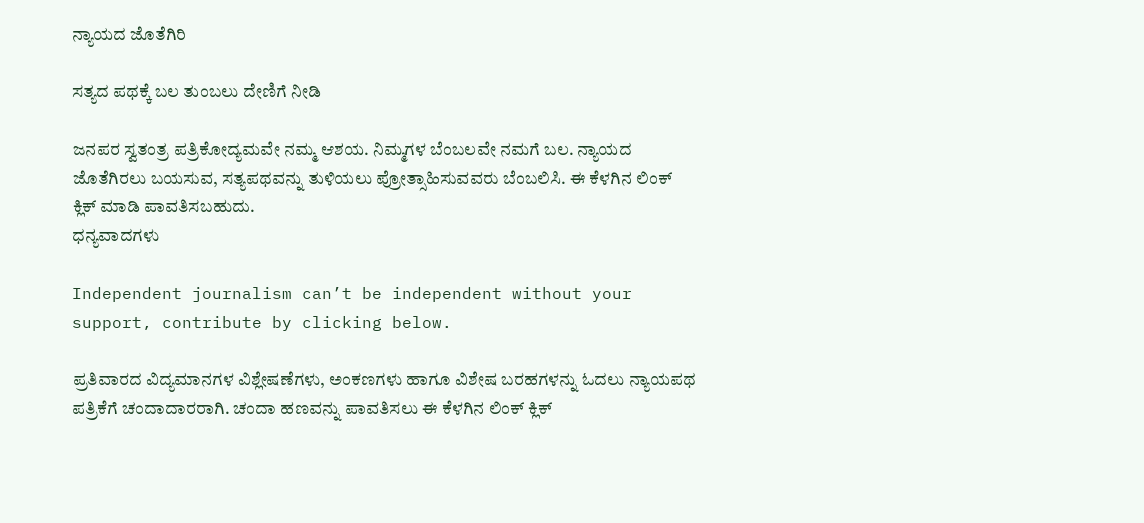ನ್ಯಾಯದ ಜೊತೆಗಿರಿ

ಸತ್ಯದ ಪಥಕ್ಕೆ ಬಲ ತುಂಬಲು ದೇಣಿಗೆ ನೀಡಿ

ಜನಪರ ಸ್ವತಂತ್ರ ಪತ್ರಿಕೋದ್ಯಮವೇ ನಮ್ಮ ಆಶಯ. ನಿಮ್ಮಗಳ ಬೆಂಬಲವೇ ನಮಗೆ ಬಲ. ನ್ಯಾಯದ ಜೊತೆಗಿರಲು ಬಯಸುವ, ಸತ್ಯಪಥವನ್ನು ತುಳಿಯಲು ಪ್ರೋತ್ಸಾಹಿಸುವವರು ಬೆಂಬಲಿಸಿ. ಈ ಕೆಳಗಿನ ಲಿಂಕ್‌ ಕ್ಲಿಕ್‌ ಮಾಡಿ ಪಾವತಿಸಬಹುದು.
ಧನ್ಯವಾದಗಳು

Independent journalism can’t be independent without your support, contribute by clicking below.

ಪ್ರತಿವಾರದ ವಿದ್ಯಮಾನಗಳ ವಿಶ್ಲೇಷಣೆಗಳು, ಅಂಕಣಗಳು ಹಾಗೂ ವಿಶೇಷ ಬರಹಗಳನ್ನು ಓದಲು ನ್ಯಾಯಪಥ ಪತ್ರಿಕೆಗೆ ಚಂದಾದಾರರಾಗಿ. ಚಂದಾ ಹಣವನ್ನು ಪಾವತಿಸಲು ಈ ಕೆಳಗಿನ ಲಿಂಕ್‌ ಕ್ಲಿಕ್‌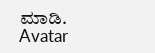ಮಾಡಿ.
Avatar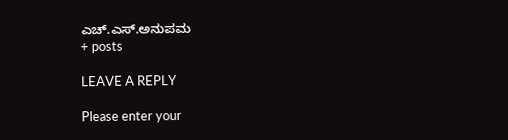ಎಚ್.ಎಸ್.ಅನುಪಮ
+ posts

LEAVE A REPLY

Please enter your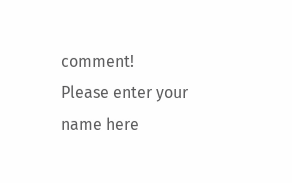comment!
Please enter your name here